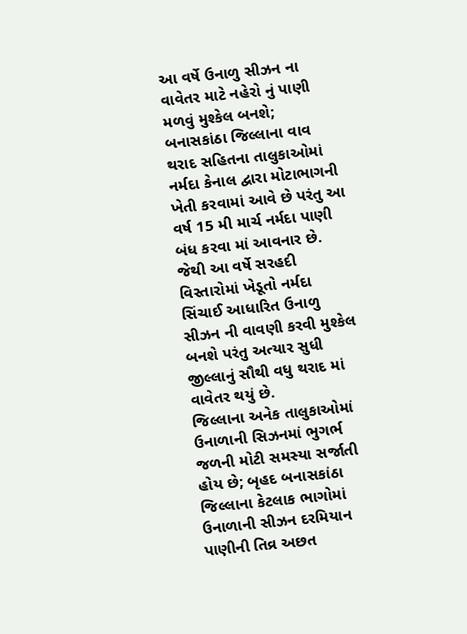આ વર્ષે ઉનાળુ સીઝન ના વાવેતર માટે નહેરો નું પાણી મળવું મુશ્કેલ બનશે; બનાસકાંઠા જિલ્લાના વાવ થરાદ સહિતના તાલુકાઓમાં નર્મદા કેનાલ દ્વારા મોટાભાગની ખેતી કરવામાં આવે છે પરંતુ આ વર્ષ 15 મી માર્ચ નર્મદા પાણી બંધ કરવા માં આવનાર છે. જેથી આ વર્ષે સરહદી વિસ્તારોમાં ખેડૂતો નર્મદા સિંચાઈ આધારિત ઉનાળુ સીઝન ની વાવણી કરવી મુશ્કેલ બનશે પરંતુ અત્યાર સુધી જીલ્લાનું સૌથી વધુ થરાદ માં વાવેતર થયું છે.
જિલ્લાના અનેક તાલુકાઓમાં ઉનાળાની સિઝનમાં ભુગર્ભ જળની મોટી સમસ્યા સર્જાતી હોય છે; બૃહદ બનાસકાંઠા જિલ્લાના કેટલાક ભાગોમાં ઉનાળાની સીઝન દરમિયાન પાણીની તિવ્ર અછત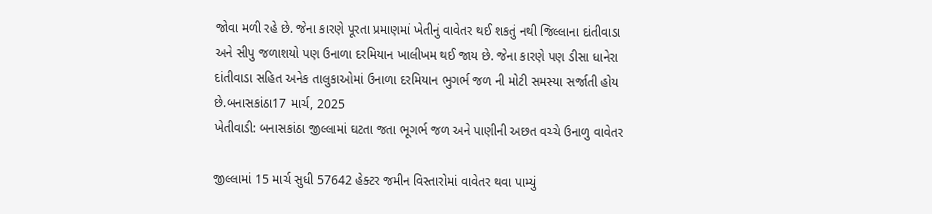જોવા મળી રહે છે. જેના કારણે પૂરતા પ્રમાણમાં ખેતીનું વાવેતર થઈ શકતું નથી જિલ્લાના દાંતીવાડા અને સીપુ જળાશયો પણ ઉનાળા દરમિયાન ખાલીખમ થઈ જાય છે. જેના કારણે પણ ડીસા ધાનેરા દાંતીવાડા સહિત અનેક તાલુકાઓમાં ઉનાળા દરમિયાન ભુગર્ભ જળ ની મોટી સમસ્યા સર્જાતી હોય છે.બનાસકાંઠા17 માર્ચ, 2025
ખેતીવાડી: બનાસકાંઠા જીલ્લામાં ઘટતા જતા ભૂગર્ભ જળ અને પાણીની અછત વચ્ચે ઉનાળુ વાવેતર

જીલ્લામાં 15 માર્ચ સુધી 57642 હેક્ટર જમીન વિસ્તારોમાં વાવેતર થવા પામ્યું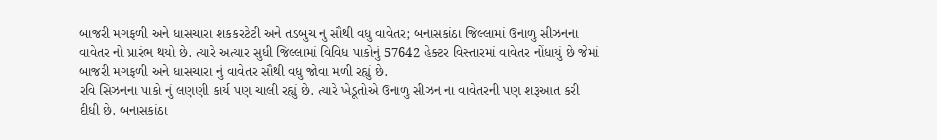બાજરી મગફળી અને ધાસચારા શકકરટેટી અને તડબુચ નુ સૌથી વધુ વાવેતર; બનાસકાંઠા જિલ્લામાં ઉનાળુ સીઝનના વાવેતર નો પ્રારંભ થયો છે. ત્યારે અત્યાર સુધી જિલ્લામાં વિવિધ પાકોનું 57642 હેક્ટર વિસ્તારમાં વાવેતર નોંધાયું છે જેમાં બાજરી મગફળી અને ધાસચારા નું વાવેતર સૌથી વધુ જોવા મળી રહ્યું છે.
રવિ સિઝનના પાકો નું લણણી કાર્ય પણ ચાલી રહ્યું છે. ત્યારે ખેડૂતોએ ઉનાળુ સીઝન ના વાવેતરની પણ શરૂઆત કરી દીધી છે. બનાસકાંઠા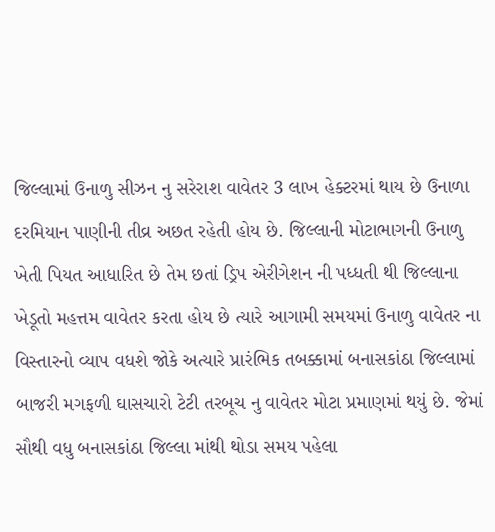જિલ્લામાં ઉનાળુ સીઝન નુ સરેરાશ વાવેતર 3 લાખ હેક્ટરમાં થાય છે ઉનાળા દરમિયાન પાણીની તીવ્ર અછત રહેતી હોય છે. જિલ્લાની મોટાભાગની ઉનાળુ ખેતી પિયત આધારિત છે તેમ છતાં ડ્રિપ એરીગેશન ની પધ્ધતી થી જિલ્લાના ખેડૂતો મહત્તમ વાવેતર કરતા હોય છે ત્યારે આગામી સમયમાં ઉનાળુ વાવેતર ના વિસ્તારનો વ્યાપ વધશે જોકે અત્યારે પ્રારંભિક તબક્કામાં બનાસકાંઠા જિલ્લામાં બાજરી મગફળી ઘાસચારો ટેટી તરબૂચ નુ વાવેતર મોટા પ્રમાણમાં થયું છે. જેમાં સૌથી વધુ બનાસકાંઠા જિલ્લા માંથી થોડા સમય પહેલા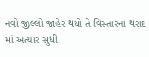નવો જીલ્લો જાહેર થયો તે વિસ્તારના થરાદ માં અત્યાર સુધી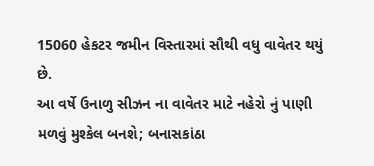15060 હેકટર જમીન વિસ્તારમાં સૌથી વધુ વાવેતર થયું છે.
આ વર્ષે ઉનાળુ સીઝન ના વાવેતર માટે નહેરો નું પાણી મળવું મુશ્કેલ બનશે; બનાસકાંઠા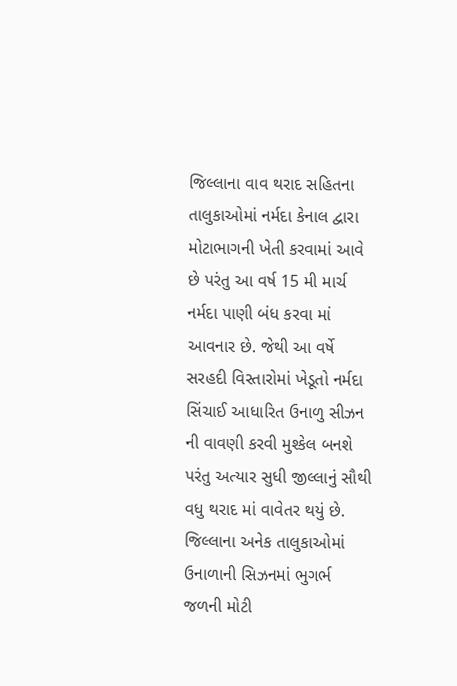જિલ્લાના વાવ થરાદ સહિતના તાલુકાઓમાં નર્મદા કેનાલ દ્વારા મોટાભાગની ખેતી કરવામાં આવે છે પરંતુ આ વર્ષ 15 મી માર્ચ નર્મદા પાણી બંધ કરવા માં આવનાર છે. જેથી આ વર્ષે સરહદી વિસ્તારોમાં ખેડૂતો નર્મદા સિંચાઈ આધારિત ઉનાળુ સીઝન ની વાવણી કરવી મુશ્કેલ બનશે પરંતુ અત્યાર સુધી જીલ્લાનું સૌથી વધુ થરાદ માં વાવેતર થયું છે.
જિલ્લાના અનેક તાલુકાઓમાં ઉનાળાની સિઝનમાં ભુગર્ભ જળની મોટી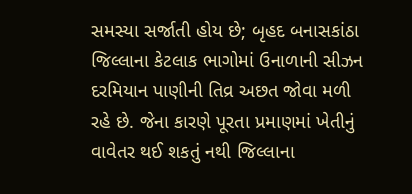સમસ્યા સર્જાતી હોય છે; બૃહદ બનાસકાંઠા જિલ્લાના કેટલાક ભાગોમાં ઉનાળાની સીઝન દરમિયાન પાણીની તિવ્ર અછત જોવા મળી રહે છે. જેના કારણે પૂરતા પ્રમાણમાં ખેતીનું વાવેતર થઈ શકતું નથી જિલ્લાના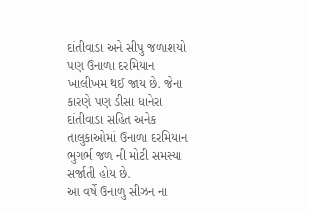દાંતીવાડા અને સીપુ જળાશયો પણ ઉનાળા દરમિયાન ખાલીખમ થઈ જાય છે. જેના કારણે પણ ડીસા ધાનેરા દાંતીવાડા સહિત અનેક તાલુકાઓમાં ઉનાળા દરમિયાન ભુગર્ભ જળ ની મોટી સમસ્યા સર્જાતી હોય છે.
આ વર્ષે ઉનાળુ સીઝન ના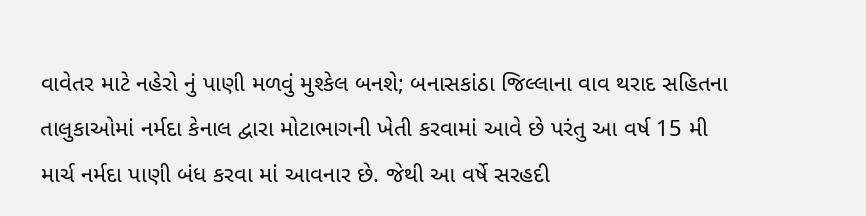વાવેતર માટે નહેરો નું પાણી મળવું મુશ્કેલ બનશે; બનાસકાંઠા જિલ્લાના વાવ થરાદ સહિતના તાલુકાઓમાં નર્મદા કેનાલ દ્વારા મોટાભાગની ખેતી કરવામાં આવે છે પરંતુ આ વર્ષ 15 મી માર્ચ નર્મદા પાણી બંધ કરવા માં આવનાર છે. જેથી આ વર્ષે સરહદી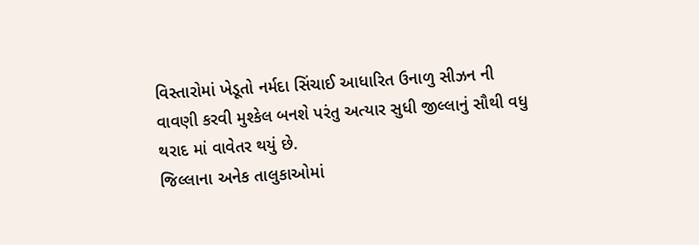વિસ્તારોમાં ખેડૂતો નર્મદા સિંચાઈ આધારિત ઉનાળુ સીઝન ની વાવણી કરવી મુશ્કેલ બનશે પરંતુ અત્યાર સુધી જીલ્લાનું સૌથી વધુ થરાદ માં વાવેતર થયું છે.
જિલ્લાના અનેક તાલુકાઓમાં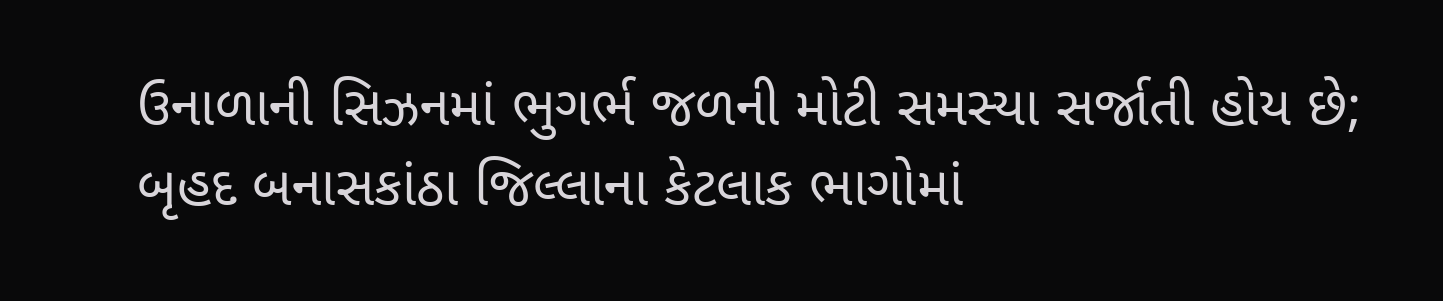ઉનાળાની સિઝનમાં ભુગર્ભ જળની મોટી સમસ્યા સર્જાતી હોય છે; બૃહદ બનાસકાંઠા જિલ્લાના કેટલાક ભાગોમાં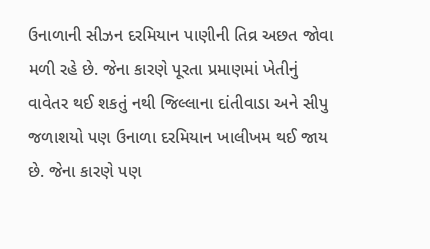ઉનાળાની સીઝન દરમિયાન પાણીની તિવ્ર અછત જોવા મળી રહે છે. જેના કારણે પૂરતા પ્રમાણમાં ખેતીનું વાવેતર થઈ શકતું નથી જિલ્લાના દાંતીવાડા અને સીપુ જળાશયો પણ ઉનાળા દરમિયાન ખાલીખમ થઈ જાય છે. જેના કારણે પણ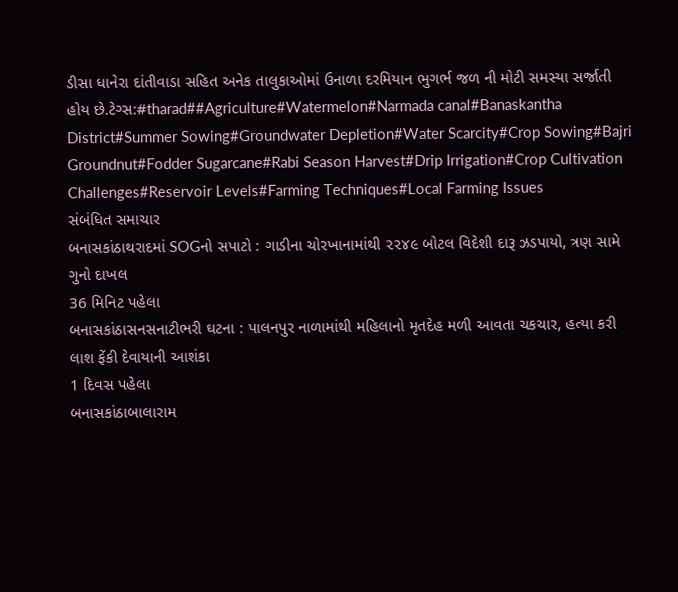ડીસા ધાનેરા દાંતીવાડા સહિત અનેક તાલુકાઓમાં ઉનાળા દરમિયાન ભુગર્ભ જળ ની મોટી સમસ્યા સર્જાતી હોય છે.ટેગ્સ:#tharad##Agriculture#Watermelon#Narmada canal#Banaskantha District#Summer Sowing#Groundwater Depletion#Water Scarcity#Crop Sowing#Bajri Groundnut#Fodder Sugarcane#Rabi Season Harvest#Drip Irrigation#Crop Cultivation Challenges#Reservoir Levels#Farming Techniques#Local Farming Issues
સંબંધિત સમાચાર
બનાસકાંઠાથરાદમાં SOGનો સપાટો : ગાડીના ચોરખાનામાંથી ૨૨૪૯ બોટલ વિદેશી દારૂ ઝડપાયો, ત્રણ સામે ગુનો દાખલ
36 મિનિટ પહેલા
બનાસકાંઠાસનસનાટીભરી ઘટના : પાલનપુર નાળામાંથી મહિલાનો મૃતદેહ મળી આવતા ચકચાર, હત્યા કરી લાશ ફેંકી દેવાયાની આશંકા
1 દિવસ પહેલા
બનાસકાંઠાબાલારામ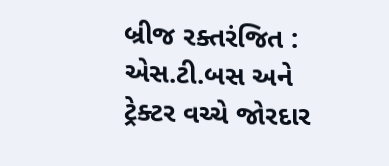બ્રીજ રક્તરંજિત : એસ.ટી.બસ અને ટ્રેક્ટર વચ્ચે જોરદાર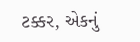ટક્કર, એકનું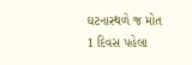ઘટનાસ્થળે જ મોત
1 દિવસ પહેલા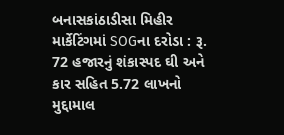બનાસકાંઠાડીસા મિહીર માર્કેટિંગમાં SOGના દરોડા : રૂ. 72 હજારનું શંકાસ્પદ ઘી અને કાર સહિત 5.72 લાખનો મુદ્દામાલ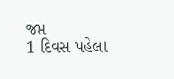જપ્ત
1 દિવસ પહેલા